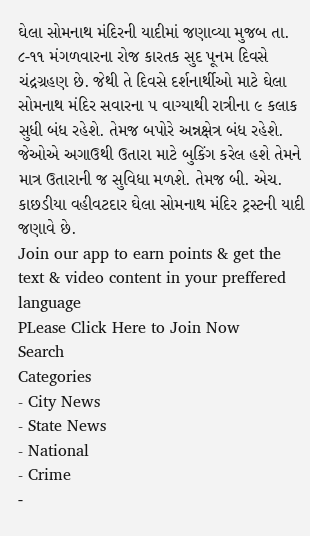ઘેલા સોમનાથ મંદિરની યાદીમાં જણાવ્યા મુજબ તા. ૮-૧૧ મંગળવારના રોજ કારતક સુદ પૂનમ દિવસે ચંદ્રગ્રહણ છે. જેથી તે દિવસે દર્શનાર્થીઓ માટે ઘેલા સોમનાથ મંદિર સવારના ૫ વાગ્યાથી રાત્રીના ૯ કલાક સુધી બંધ રહેશે. તેમજ બપોરે અન્નક્ષેત્ર બંધ રહેશે. જેઓએ અગાઉથી ઉતારા માટે બુકિંગ કરેલ હશે તેમને માત્ર ઉતારાની જ સુવિધા મળશે. તેમજ બી. એચ. કાછડીયા વહીવટદાર ઘેલા સોમનાથ મંદિર ટ્રસ્ટની યાદી જણાવે છે.
Join our app to earn points & get the text & video content in your preffered language
PLease Click Here to Join Now
Search
Categories
- City News
- State News
- National
- Crime
-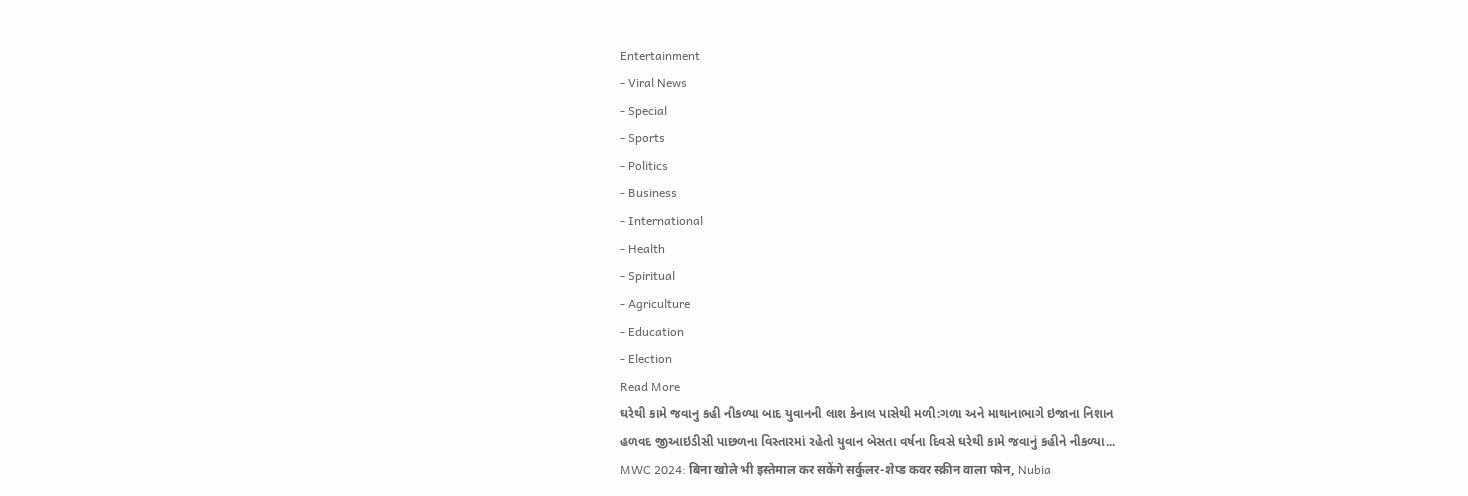Entertainment
- Viral News
- Special
- Sports
- Politics
- Business
- International
- Health
- Spiritual
- Agriculture
- Education
- Election
Read More
ઘરેથી કામે જવાનુ કહી નીકળ્યા બાદ યુવાનની લાશ કેનાલ પાસેથી મળી:ગળા અને માથાનાભાગે ઇજાના નિશાન
હળવદ જીઆઇડીસી પાછળના વિસ્તારમાં રહેતો યુવાન બેસતા વર્ષના દિવસે ઘરેથી કામે જવાનું કહીને નીકળ્યા...
MWC 2024: बिना खोले भी इस्तेमाल कर सकेंगे सर्कुलर-शेप्ड कवर स्क्रीन वाला फोन, Nubia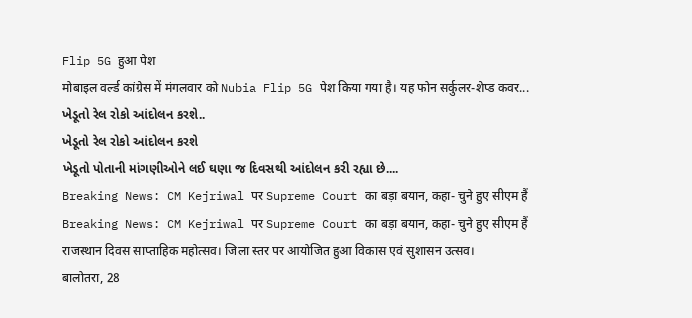Flip 5G हुआ पेश
मोबाइल वर्ल्ड कांग्रेस में मंगलवार को Nubia Flip 5G पेश किया गया है। यह फोन सर्कुलर-शेप्ड कवर...
ખેડૂતો રેલ રોકો આંદોલન કરશે..
ખેડૂતો રેલ રોકો આંદોલન કરશે
ખેડૂતો પોતાની માંગણીઓને લઈ ઘણા જ દિવસથી આંદોલન કરી રહ્યા છે....
Breaking News: CM Kejriwal पर Supreme Court का बड़ा बयान, कहा- चुने हुए सीएम हैं
Breaking News: CM Kejriwal पर Supreme Court का बड़ा बयान, कहा- चुने हुए सीएम हैं
राजस्थान दिवस साप्ताहिक महोत्सव। जिला स्तर पर आयोजित हुआ विकास एवं सुशासन उत्सव।
बालोतरा, 28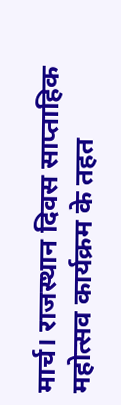मार्च। राजस्थान दिवस साप्ताहिक महोत्सव कार्यक्रम के तहत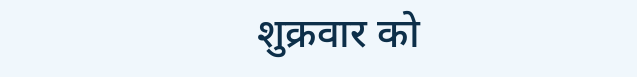शुक्रवार को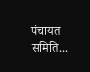पंचायत समिति...